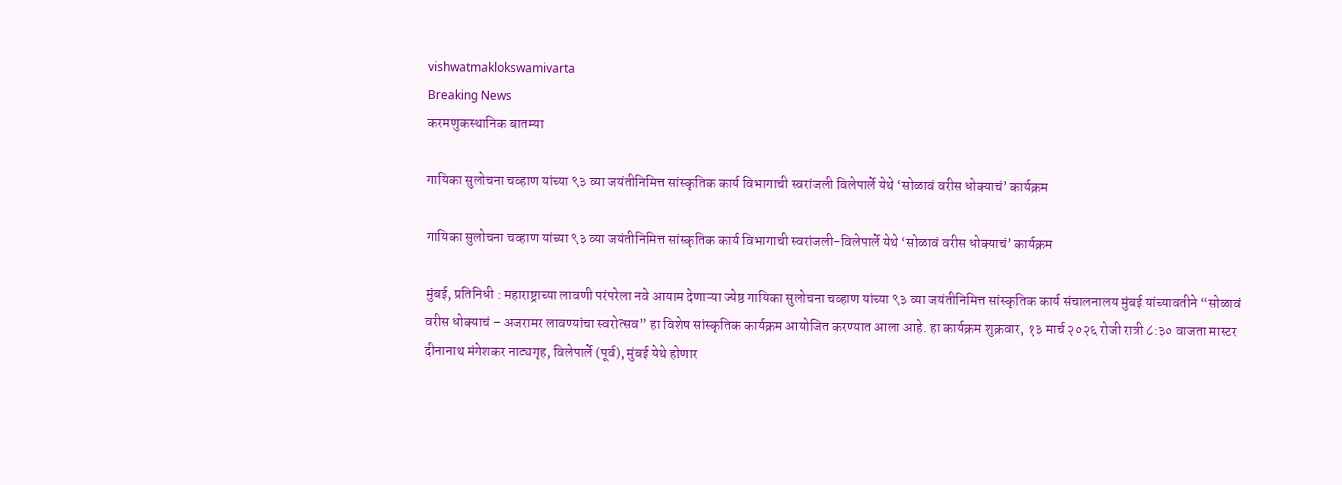vishwatmaklokswamivarta
Breaking News
करमणुकस्थानिक बातम्या

गायिका सुलोचना चव्हाण यांच्या ९३ व्या जयंतीनिमित्त सांस्कृतिक कार्य विभागाची स्वरांजली विलेपार्ले येथे ‘सोळावं वरीस धोक्याचं’ कार्यक्रम

गायिका सुलोचना चव्हाण यांच्या ९३ व्या जयंतीनिमित्त सांस्कृतिक कार्य विभागाची स्वरांजली-विलेपार्ले येथे ‘सोळावं वरीस धोक्याचं’ कार्यक्रम

मुंबई, प्रतिनिधी : महाराष्ट्राच्या लावणी परंपरेला नवे आयाम देणाऱ्या ज्येष्ठ गायिका सुलोचना चव्हाण यांच्या ९३ व्या जयंतीनिमित्त सांस्कृतिक कार्य संचालनालय मुंबई यांच्यावतीने “सोळावं वरीस धोक्याचं – अजरामर लावण्यांचा स्वरोत्सव” हा विशेष सांस्कृतिक कार्यक्रम आयोजित करण्यात आला आहे. हा कार्यक्रम शुक्रवार, १३ मार्च २०२६ रोजी रात्री ८:३० वाजता मास्टर दीनानाथ मंगेशकर नाट्यगृह, विलेपार्ले (पूर्व), मुंबई येथे होणार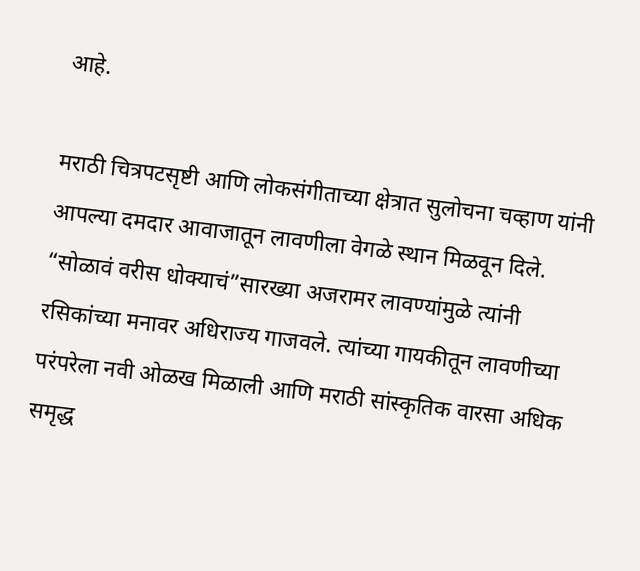आहे.

मराठी चित्रपटसृष्टी आणि लोकसंगीताच्या क्षेत्रात सुलोचना चव्हाण यांनी आपल्या दमदार आवाजातून लावणीला वेगळे स्थान मिळवून दिले. “सोळावं वरीस धोक्याचं”सारख्या अजरामर लावण्यांमुळे त्यांनी रसिकांच्या मनावर अधिराज्य गाजवले. त्यांच्या गायकीतून लावणीच्या परंपरेला नवी ओळख मिळाली आणि मराठी सांस्कृतिक वारसा अधिक समृद्ध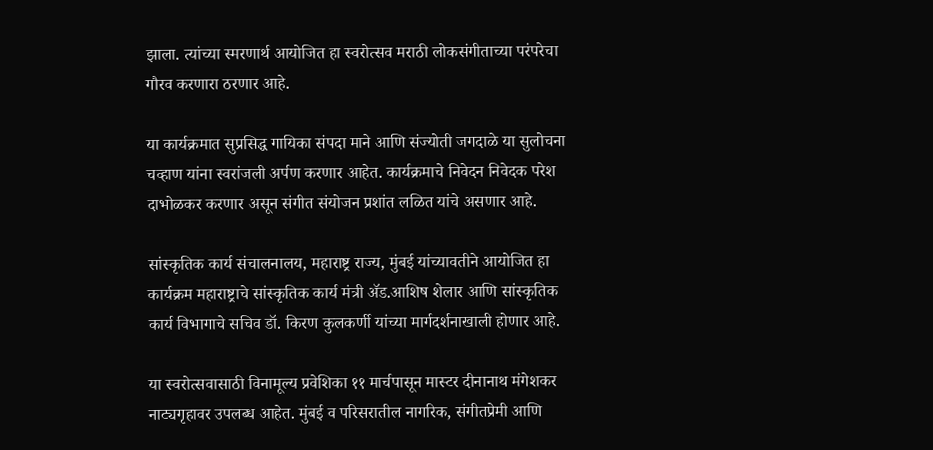झाला. त्यांच्या स्मरणार्थ आयोजित हा स्वरोत्सव मराठी लोकसंगीताच्या परंपरेचा गौरव करणारा ठरणार आहे.

या कार्यक्रमात सुप्रसिद्ध गायिका संपदा माने आणि संज्योती जगदाळे या सुलोचना चव्हाण यांना स्वरांजली अर्पण करणार आहेत. कार्यक्रमाचे निवेदन निवेदक परेश दाभोळकर करणार असून संगीत संयोजन प्रशांत लळित यांचे असणार आहे.

सांस्कृतिक कार्य संचालनालय, महाराष्ट्र राज्य, मुंबई यांच्यावतीने आयोजित हा कार्यक्रम महाराष्ट्राचे सांस्कृतिक कार्य मंत्री ॲड.आशिष शेलार आणि सांस्कृतिक कार्य विभागाचे सचिव डॉ. किरण कुलकर्णी यांच्या मार्गदर्शनाखाली होणार आहे.

या स्वरोत्सवासाठी विनामूल्य प्रवेशिका ११ मार्चपासून मास्टर दीनानाथ मंगेशकर नाट्यगृहावर उपलब्ध आहेत. मुंबई व परिसरातील नागरिक, संगीतप्रेमी आणि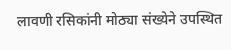लावणी रसिकांनी मोठ्या संख्येने उपस्थित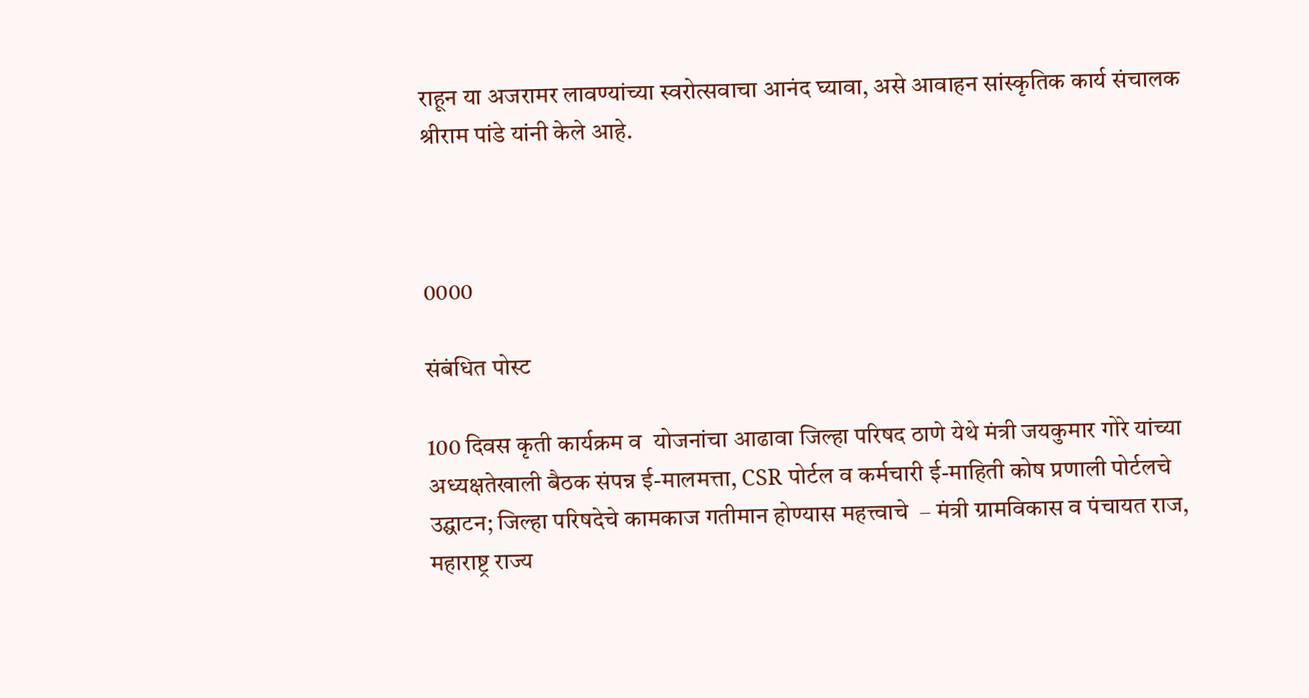राहून या अजरामर लावण्यांच्या स्वरोत्सवाचा आनंद घ्यावा, असे आवाहन सांस्कृतिक कार्य संचालक श्रीराम पांडे यांनी केले आहे.



0000

संबंधित पोस्ट

100 दिवस कृती कार्यक्रम व  योजनांचा आढावा जिल्हा परिषद ठाणे येथे मंत्री जयकुमार गोरे यांच्या अध्यक्षतेखाली बैठक संपन्न ई-मालमत्ता, CSR पोर्टल व कर्मचारी ई-माहिती कोष प्रणाली पोर्टलचे उद्घाटन; जिल्हा परिषदेचे कामकाज गतीमान होण्यास महत्त्वाचे  – मंत्री ग्रामविकास व पंचायत राज, महाराष्ट्र राज्य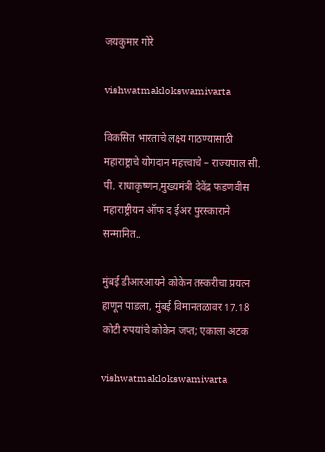जयकुमार गोरे

vishwatmaklokswamivarta

विकसित भारताचे लक्ष्य गाठण्यासाठी महाराष्ट्राचे योगदान महत्त्वाचे – राज्यपाल सी. पी. राधाकृष्णन,मुख्यमंत्री देवेंद्र फडणवीस महाराष्ट्रीयन ऑफ द ईअर पुरस्काराने सन्मानित..

मुंबई डीआरआयने कोकेन तस्करीचा प्रयत्न हाणून पाडला, मुंबई विमानतळावर 17.18 कोटी रुपयांचे कोकेन जप्त; एकाला अटक

vishwatmaklokswamivarta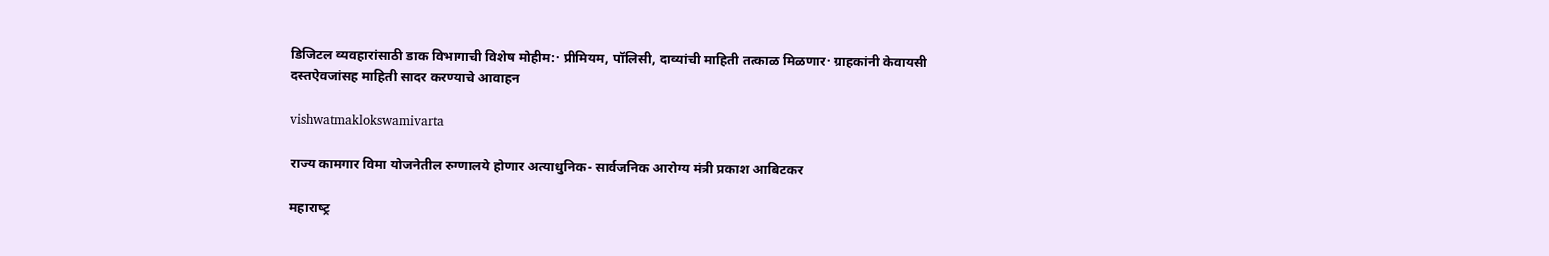डिजिटल व्यवहारांसाठी डाक विभागाची विशेष मोहीम:· प्रीमियम, पॉलिसी, दाव्यांची माहिती तत्काळ मिळणार· ग्राहकांनी केवायसी दस्तऐवजांसह माहिती सादर करण्याचे आवाहन

vishwatmaklokswamivarta

राज्य कामगार विमा योजनेतील रुग्णालये होणार अत्याधुनिक- सार्वजनिक आरोग्य मंत्री प्रकाश आबिटकर

महाराष्‍ट्र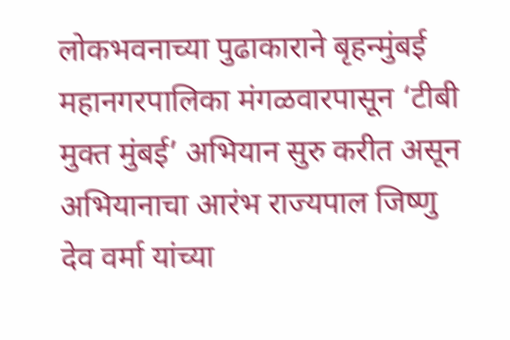लोकभवनाच्या पुढाकाराने बृहन्‍मुंबई महानगरपालिका मंगळवारपासून ‘टीबी मुक्त मुंबई’ अभियान सुरु करीत असून अभियानाचा आरंभ राज्‍यपाल जिष्‍णु देव वर्मा यांच्या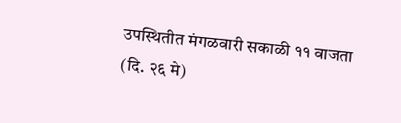उपस्थितीत मंगळवारी सकाळी ११ वाजता (दि. २६ मे)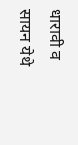धारावी व सायन येथे